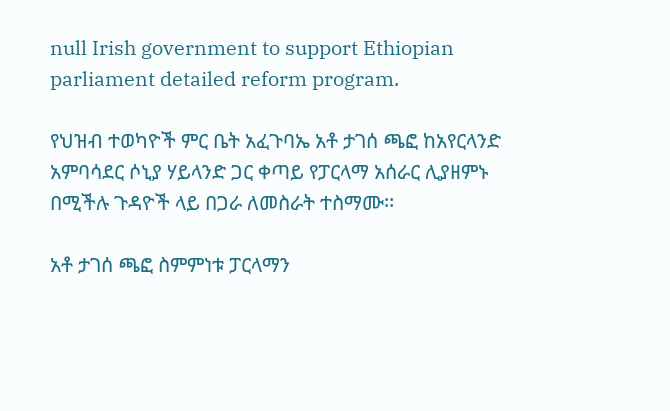null Irish government to support Ethiopian parliament detailed reform program.

የህዝብ ተወካዮች ምር ቤት አፈጉባኤ አቶ ታገሰ ጫፎ ከአየርላንድ አምባሳደር ሶኒያ ሃይላንድ ጋር ቀጣይ የፓርላማ አሰራር ሊያዘምኑ በሚችሉ ጉዳዮች ላይ በጋራ ለመስራት ተስማሙ፡፡

አቶ ታገሰ ጫፎ ስምምነቱ ፓርላማን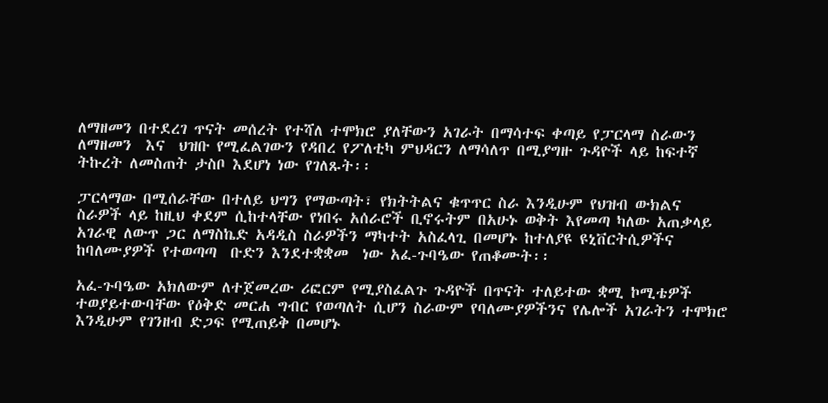ለማዘመን በተደረገ ጥናት መሰረት የተሻለ ተሞክሮ ያለቸውን አገራት በማሳተፍ ቀጣይ የፓርላማ ስራውን ለማዘመን  እና  ህዝቡ የሚፈልገውን የዳበረ የፖለቲካ ምህዳርን ለማሳለጥ በሚያግዙ ጉዳዮች ላይ ከፍተኛ ትኩረት ለመስጠት ታስቦ እደሆነ ነው የገለጹት፡፡

ፓርላማው በሚሰራቸው በተለይ ህግን የማውጣት፣ የክትትልና ቁጥጥር ስራ እንዲሁም የህዝብ ውክልና ስራዎች ላይ ከዚህ ቀደም ሲከተላቸው የነበሩ አሰራሮች ቢኖሩትም በአሁኑ ወቅት እየመጣ ካለው አጠቃላይ አገራዊ ለውጥ ጋር ለማስኬድ አዳዲስ ስራዎችን ማካተት አስፈላጊ በመሆኑ ከተለያዩ ዩኒቨርትሲዎችና ከባለሙያዎች የተወጣጣ  ቡድን እንደተቋቋመ  ነው አፈ-ጉባዔው የጠቆሙት፡፡

አፈ-ጉባዔው አክለውም ለተጀመረው ሪፎርም የሚያስፈልጉ ጉዳዮች በጥናት ተለይተው ቋሚ ኮሚቴዎች ተወያይተውባቸው የዕቅድ መርሐ ግብር የወጣለት ሲሆን ስራውም የባለሙያዎችንና የሌሎች አገራትን ተሞክሮ እንዲሁም የገንዘብ ድጋፍ የሚጠይቅ በመሆኑ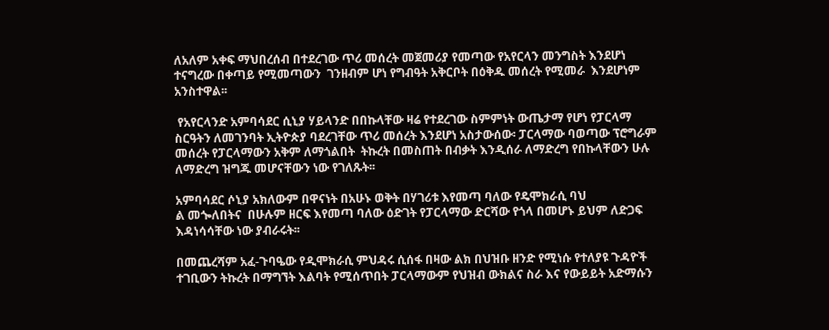ለአለም አቀፍ ማህበረሰብ በተደረገው ጥሪ መሰረት መጀመሪያ የመጣው የአየርላን መንግስት እንደሆነ ተናግረው በቀጣይ የሚመጣውን  ገንዘብም ሆነ የግብዓት አቅርቦት በዕቅዱ መሰረት የሚመራ  እንደሆነም አንስተዋል፡፡

 የአየርላንድ አምባሳደር ሲኒያ ሃይላንድ በበኩላቸው ዛሬ የተደረገው ስምምነት ውጤታማ የሆነ የፓርላማ ስርዓትን ለመገንባት ኢትዮጵያ ባደረገቸው ጥሪ መሰረት እንደሆነ አስታውሰው፡ ፓርላማው ባወጣው ፕሮግራም መሰረት የፓርላማውን አቅም ለማጎልበት  ትኩረት በመስጠት በብቃት እንዲሰራ ለማድረግ የበኩላቸውን ሁሉ ለማድረግ ዝግጁ መሆናቸውን ነው የገለጹት፡፡

አምባሳደር ሶኒያ አክለውም በዋናነት በአሁኑ ወቅት በሃገሪቱ እየመጣ ባለው የዴሞክራሲ ባህ
ል መጐለበትና  በሁሉም ዘርፍ እየመጣ ባለው ዕድገት የፓርላማው ድርሻው የጎላ በመሆኑ ይህም ለድጋፍ እዳነሳሳቸው ነው ያብራሩት፡፡

በመጨረሻም አፈ-ጉባዔው የዲሞክራሲ ምህዳሩ ሲሰፋ በዛው ልክ በህዝቡ ዘንድ የሚነሱ የተለያዩ ጉዳዮች ተገቢውን ትኩረት በማግኘት እልባት የሚሰጥበት ፓርላማውም የህዝብ ውክልና ስራ እና የውይይት አድማሱን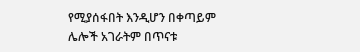የሚያሰፋበት እንዲሆን በቀጣይም ሌሎች አገራትም በጥናቱ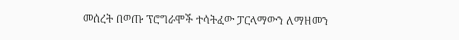መሰረት በወጡ ፕሮግራሞች ተሳትፈው ፓርላማውን ለማዘመን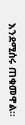እንደሚሰሩ ጠቁመዋል፡፡